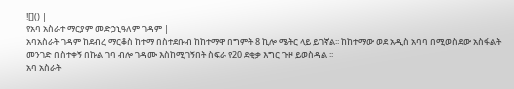![]() |
የአባ አስራተ ማርያም መድኃኒዓለም ገዳም |
አባአስራት ገዳም ከደብረ ማርቆስ ከተማ በስተደቡብ ከከተማዋ በግምት 8 ኪሎ ሜትር ላይ ይገኛል፡፡ ከከተማው ወደ አዲስ አባባ በሚወስደው አስፋልት መንገድ በስተቀኝ በኩል ገባ ብሎ ገዳሙ እስከሚገኝበት ስፍራ የ20 ደቂቃ እግር ጉዞ ይወስዳል ፡፡
አባ አስራት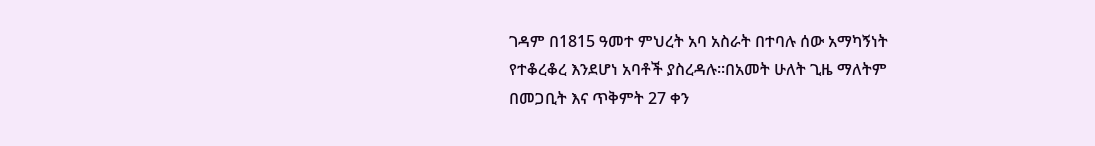ገዳም በ1815 ዓመተ ምህረት አባ አስራት በተባሉ ሰው አማካኝነት የተቆረቆረ እንደሆነ አባቶች ያስረዳሉ፡፡በአመት ሁለት ጊዜ ማለትም በመጋቢት እና ጥቅምት 27 ቀን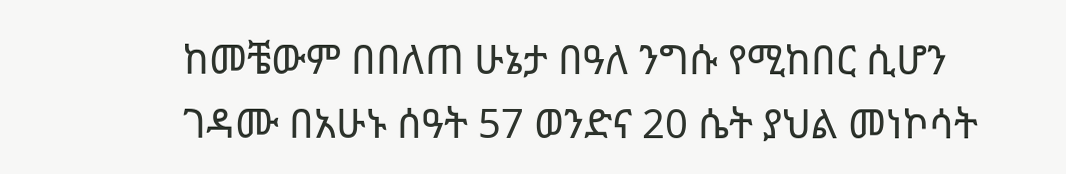ከመቼውም በበለጠ ሁኔታ በዓለ ንግሱ የሚከበር ሲሆን ገዳሙ በአሁኑ ሰዓት 57 ወንድና 20 ሴት ያህል መነኮሳት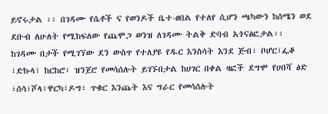ይኖሩታል ፡፡ በገዳሙ የሴቶች ና የወንዶች ቤተ-ፀበል የተለየ ሲሆን ጫካውን ከሰሜን ወደ ደቡብ ለሁለት የሚከፍለው የጨሞጋ ወንዝ ለገዳሙ ትልቅ ድባብ አጎናፅፎታል፡፡
ከገዳሙ በታች የሚገኘው ደን ውስጥ የተለያዩ የዱር እንስሳት እንደ ጅብ፣ ቦሆር፣ፌቆ ፣ድኩላ፣ ከርከሮ፣ ዝንጀሮ የመሳሰሉት ይገኙበታል ከሀገር በቀል ዛፎች ደግሞ የሀበሻ ፅድ ፣ሰሳ፣ሾላ፣ዋርካ፣ዶግ፣ ጥቁር እንጨት እና ግራር የመሳሰሉት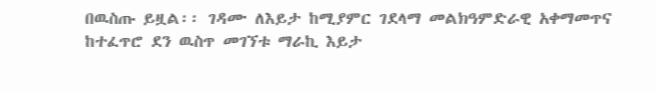በዉስጡ ይዟል፡፡ ገዳሙ ለእይታ ከሚያምር ገደላማ መልክዓምድራዊ አቀማመጥና ከተፈጥሮ ደን ዉስጥ መገኘቱ ማራኪ እይታ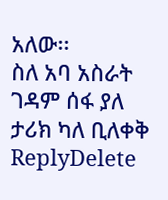አለው፡፡
ስለ አባ አስራት ገዳም ሰፋ ያለ ታሪክ ካለ ቢለቀቅ
ReplyDelete